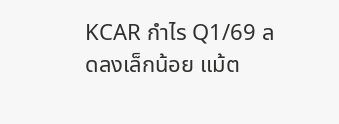KCAR กำไร Q1/69 ลดลงเล็กน้อย แม้ต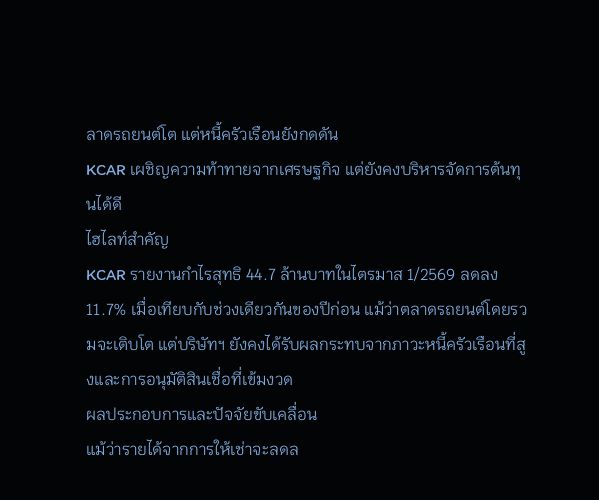ลาดรถยนต์โต แต่หนี้ครัวเรือนยังกดดัน
KCAR เผชิญความท้าทายจากเศรษฐกิจ แต่ยังคงบริหารจัดการต้นทุนได้ดี
ไฮไลท์สำคัญ
KCAR รายงานกำไรสุทธิ 44.7 ล้านบาทในไตรมาส 1/2569 ลดลง 11.7% เมื่อเทียบกับช่วงเดียวกันของปีก่อน แม้ว่าตลาดรถยนต์โดยรวมจะเติบโต แต่บริษัทฯ ยังคงได้รับผลกระทบจากภาวะหนี้ครัวเรือนที่สูงและการอนุมัติสินเชื่อที่เข้มงวด
ผลประกอบการและปัจจัยขับเคลื่อน
แม้ว่ารายได้จากการให้เช่าจะลดล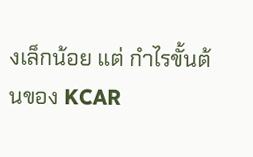งเล็กน้อย แต่ กำไรขั้นต้นของ KCAR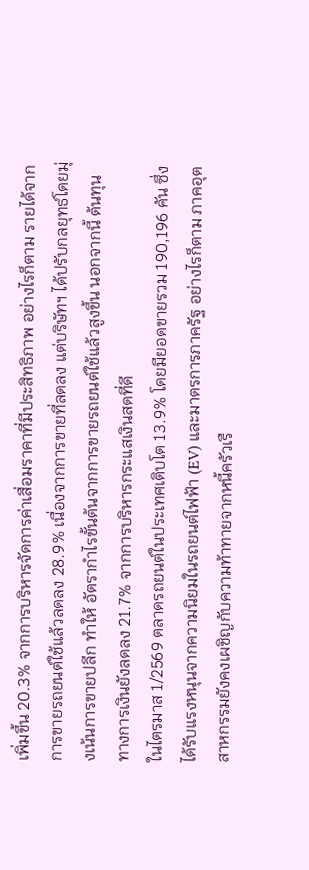เพิ่มขึ้น 20.3% จากการบริหารจัดการค่าเสื่อมราคาที่มีประสิทธิภาพ อย่างไรก็ตาม รายได้จากการขายรถยนต์ใช้แล้วลดลง 28.9% เนื่องจากการขายที่ลดลง แต่บริษัทฯ ได้ปรับกลยุทธ์โดยมุ่งเน้นการขายปลีก ทำให้ อัตรากำไรขั้นต้นจากการขายรถยนต์ใช้แล้วสูงขึ้น นอกจากนี้ ต้นทุนทางการเงินยังลดลง 21.7% จากการบริหารกระแสเงินสดที่ดี
ในไตรมาส 1/2569 ตลาดรถยนต์ในประเทศเติบโต 13.9% โดยมียอดขายรวม 190,196 คัน ซึ่งได้รับแรงหนุนจากความนิยมในรถยนต์ไฟฟ้า (EV) และมาตรการภาครัฐ อย่างไรก็ตาม ภาคอุตสาหกรรมยังคงเผชิญกับความท้าทายจากหนี้ครัวเรื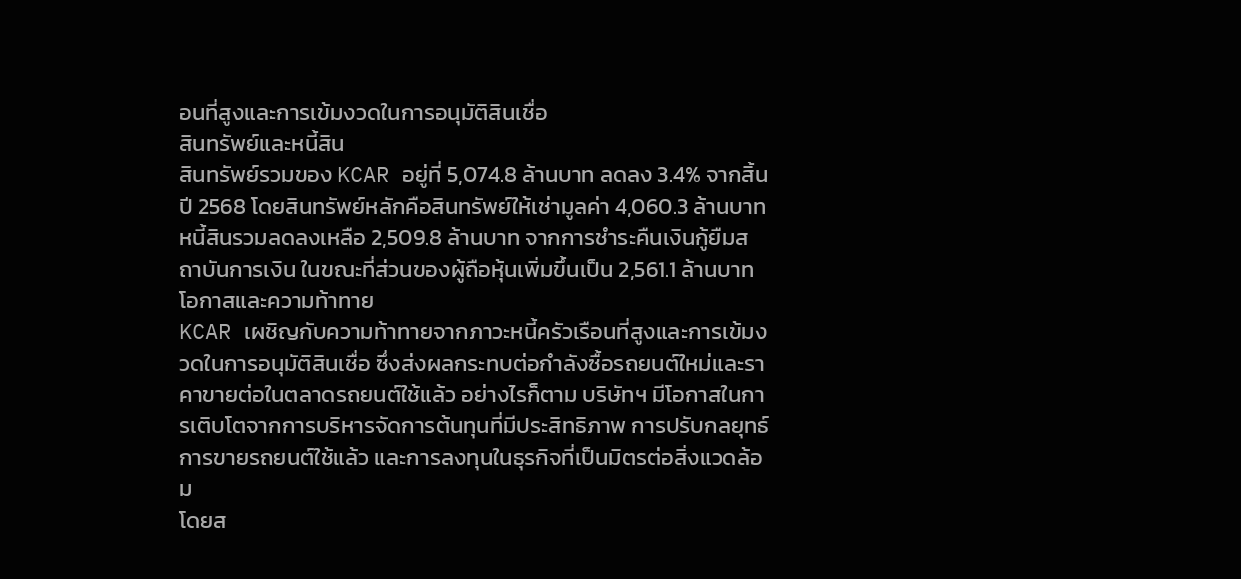อนที่สูงและการเข้มงวดในการอนุมัติสินเชื่อ
สินทรัพย์และหนี้สิน
สินทรัพย์รวมของ KCAR อยู่ที่ 5,074.8 ล้านบาท ลดลง 3.4% จากสิ้นปี 2568 โดยสินทรัพย์หลักคือสินทรัพย์ให้เช่ามูลค่า 4,060.3 ล้านบาท หนี้สินรวมลดลงเหลือ 2,509.8 ล้านบาท จากการชำระคืนเงินกู้ยืมสถาบันการเงิน ในขณะที่ส่วนของผู้ถือหุ้นเพิ่มขึ้นเป็น 2,561.1 ล้านบาท
โอกาสและความท้าทาย
KCAR เผชิญกับความท้าทายจากภาวะหนี้ครัวเรือนที่สูงและการเข้มงวดในการอนุมัติสินเชื่อ ซึ่งส่งผลกระทบต่อกำลังซื้อรถยนต์ใหม่และราคาขายต่อในตลาดรถยนต์ใช้แล้ว อย่างไรก็ตาม บริษัทฯ มีโอกาสในการเติบโตจากการบริหารจัดการต้นทุนที่มีประสิทธิภาพ การปรับกลยุทธ์การขายรถยนต์ใช้แล้ว และการลงทุนในธุรกิจที่เป็นมิตรต่อสิ่งแวดล้อม
โดยส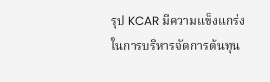รุป KCAR มีความแข็งแกร่งในการบริหารจัดการต้นทุน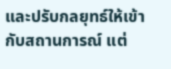และปรับกลยุทธ์ให้เข้ากับสถานการณ์ แต่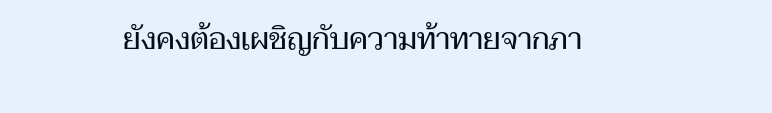ยังคงต้องเผชิญกับความท้าทายจากภา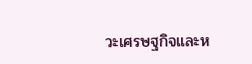วะเศรษฐกิจและห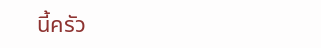นี้ครัว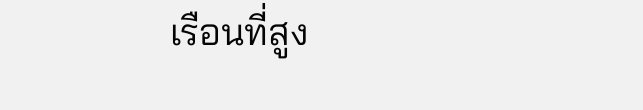เรือนที่สูง